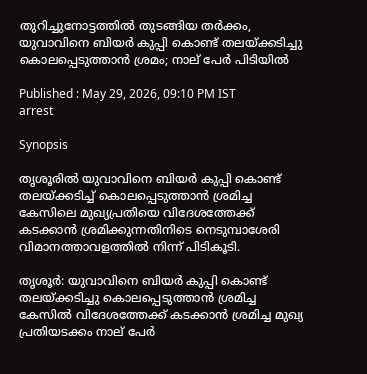തുറിച്ചുനോട്ടത്തിൽ തുടങ്ങിയ തർക്കം, യുവാവിനെ ബിയര്‍ കുപ്പി കൊണ്ട് തലയ്ക്കടിച്ചു കൊലപ്പെടുത്താന്‍ ശ്രമം; നാല് പേര്‍ പിടിയില്‍

Published : May 29, 2026, 09:10 PM IST
arrest

Synopsis

തൃശൂരിൽ യുവാവിനെ ബിയർ കുപ്പി കൊണ്ട് തലയ്ക്കടിച്ച് കൊലപ്പെടുത്താൻ ശ്രമിച്ച കേസിലെ മുഖ്യപ്രതിയെ വിദേശത്തേക്ക് കടക്കാൻ ശ്രമിക്കുന്നതിനിടെ നെടുമ്പാശേരി വിമാനത്താവളത്തിൽ നിന്ന് പിടികൂടി.

തൃശൂര്‍: യുവാവിനെ ബിയര്‍ കുപ്പി കൊണ്ട് തലയ്ക്കടിച്ചു കൊലപ്പെടുത്താന്‍ ശ്രമിച്ച കേസില്‍ വിദേശത്തേക്ക് കടക്കാന്‍ ശ്രമിച്ച മുഖ്യ പ്രതിയടക്കം നാല് പേര്‍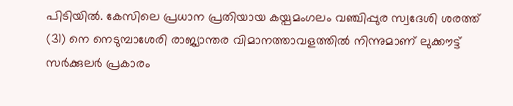പിടിയില്‍. കേസിലെ പ്രധാന പ്രതിയായ കയ്പമംഗലം വഞ്ചിപ്പുര സ്വദേശി ശരത്ത് (31) നെ നെടുമ്പാശേരി രാജ്യാന്തര വിമാനത്താവളത്തില്‍ നിന്നുമാണ് ലുക്കൗട്ട് സര്‍ക്കുലര്‍ പ്രകാരം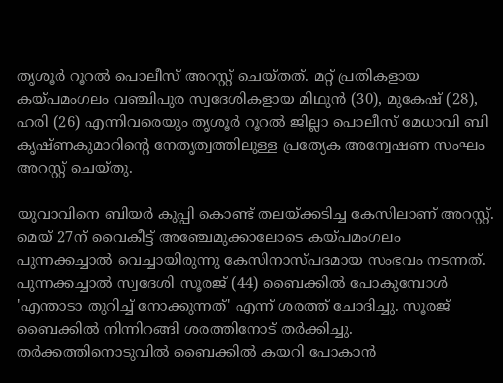തൃശൂര്‍ റൂറല്‍ പൊലീസ് അറസ്റ്റ് ചെയ്തത്. മറ്റ് പ്രതികളായ കയ്പമംഗലം വഞ്ചിപുര സ്വദേശികളായ മിഥുന്‍ (30), മുകേഷ് (28), ഹരി (26) എന്നിവരെയും തൃശൂര്‍ റൂറല്‍ ജില്ലാ പൊലീസ് മേധാവി ബി കൃഷ്ണകുമാറിന്റെ നേതൃത്വത്തിലുള്ള പ്രത്യേക അന്വേഷണ സംഘം അറസ്റ്റ് ചെയ്തു.

യുവാവിനെ ബിയര്‍ കുപ്പി കൊണ്ട് തലയ്ക്കടിച്ച കേസിലാണ് അറസ്റ്റ്. മെയ് 27ന് വൈകീട്ട് അഞ്ചേമുക്കാലോടെ കയ്പമംഗലം പുന്നക്കച്ചാല്‍ വെച്ചായിരുന്നു കേസിനാസ്പദമായ സംഭവം നടന്നത്. പുന്നക്കച്ചാല്‍ സ്വദേശി സൂരജ് (44) ബൈക്കില്‍ പോകുമ്പോള്‍ 'എന്താടാ തുറിച്ച് നോക്കുന്നത്' എന്ന് ശരത്ത് ചോദിച്ചു. സൂരജ് ബൈക്കില്‍ നിന്നിറങ്ങി ശരത്തിനോട് തര്‍ക്കിച്ചു. തര്‍ക്കത്തിനൊടുവില്‍ ബൈക്കില്‍ കയറി പോകാന്‍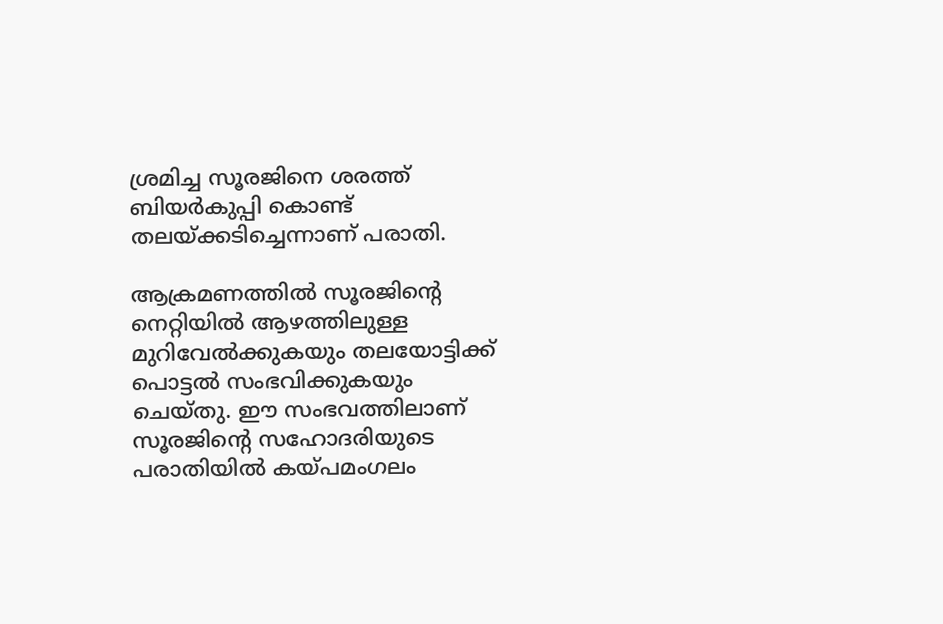ശ്രമിച്ച സൂരജിനെ ശരത്ത് ബിയര്‍കുപ്പി കൊണ്ട് തലയ്ക്കടിച്ചെന്നാണ് പരാതി.

ആക്രമണത്തില്‍ സൂരജിന്റെ നെറ്റിയില്‍ ആഴത്തിലുള്ള മുറിവേല്‍ക്കുകയും തലയോട്ടിക്ക് പൊട്ടല്‍ സംഭവിക്കുകയും ചെയ്തു. ഈ സംഭവത്തിലാണ് സൂരജിന്റെ സഹോദരിയുടെ പരാതിയില്‍ കയ്പമംഗലം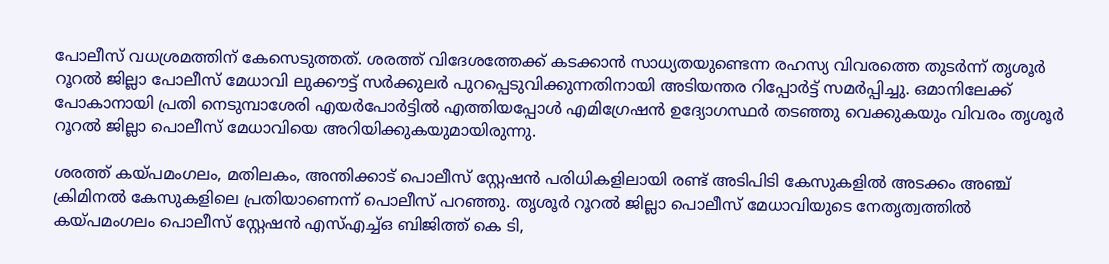പോലീസ് വധശ്രമത്തിന് കേസെടുത്തത്. ശരത്ത് വിദേശത്തേക്ക് കടക്കാന്‍ സാധ്യതയുണ്ടെന്ന രഹസ്യ വിവരത്തെ തുടര്‍ന്ന് തൃശൂര്‍ റൂറല്‍ ജില്ലാ പോലീസ് മേധാവി ലുക്കൗട്ട് സര്‍ക്കുലര്‍ പുറപ്പെടുവിക്കുന്നതിനായി അടിയന്തര റിപ്പോര്‍ട്ട് സമര്‍പ്പിച്ചു. ഒമാനിലേക്ക് പോകാനായി പ്രതി നെടുമ്പാശേരി എയര്‍പോര്‍ട്ടില്‍ എത്തിയപ്പോള്‍ എമിഗ്രേഷന്‍ ഉദ്യോഗസ്ഥര്‍ തടഞ്ഞു വെക്കുകയും വിവരം തൃശൂര്‍ റൂറല്‍ ജില്ലാ പൊലീസ് മേധാവിയെ അറിയിക്കുകയുമായിരുന്നു.

ശരത്ത് കയ്പമംഗലം, മതിലകം, അന്തിക്കാട് പൊലീസ് സ്റ്റേഷന്‍ പരിധികളിലായി രണ്ട് അടിപിടി കേസുകളിൽ അടക്കം അഞ്ച് ക്രിമിനല്‍ കേസുകളിലെ പ്രതിയാണെന്ന് പൊലീസ് പറഞ്ഞു. തൃശൂര്‍ റൂറല്‍ ജില്ലാ പൊലീസ് മേധാവിയുടെ നേതൃത്വത്തില്‍ കയ്പമംഗലം പൊലീസ് സ്റ്റേഷന്‍ എസ്എച്ച്ഒ ബിജിത്ത് കെ ടി,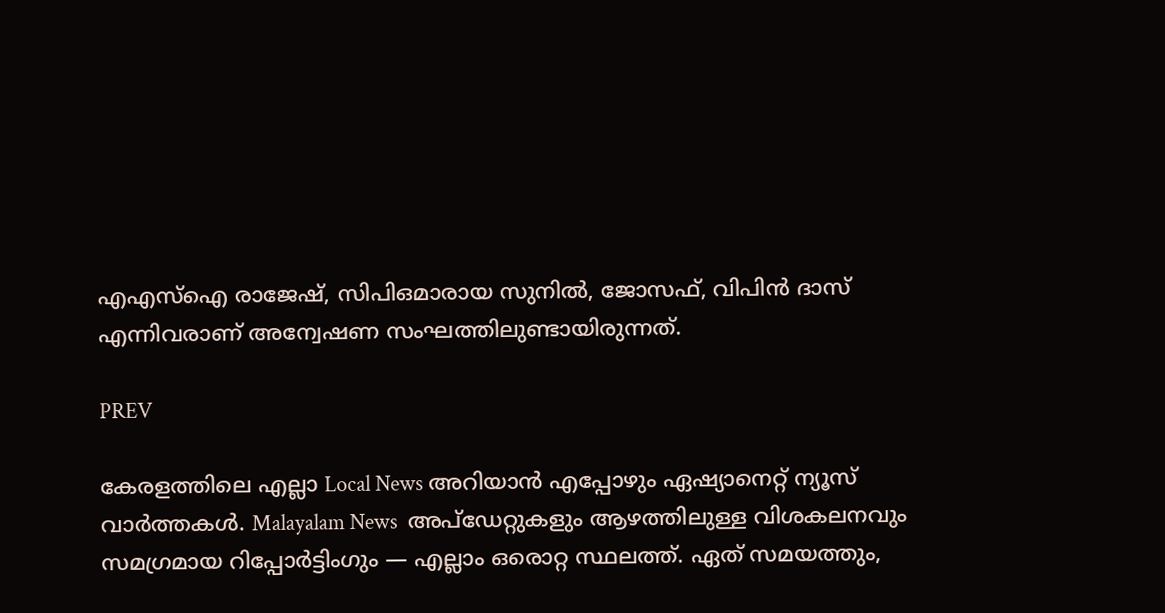എഎസ്ഐ രാജേഷ്, സിപിഒമാരായ സുനില്‍, ജോസഫ്, വിപിന്‍ ദാസ് എന്നിവരാണ് അന്വേഷണ സംഘത്തിലുണ്ടായിരുന്നത്.

PREV

കേരളത്തിലെ എല്ലാ Local News അറിയാൻ എപ്പോഴും ഏഷ്യാനെറ്റ് ന്യൂസ് വാർത്തകൾ. Malayalam News  അപ്‌ഡേറ്റുകളും ആഴത്തിലുള്ള വിശകലനവും സമഗ്രമായ റിപ്പോർട്ടിംഗും — എല്ലാം ഒരൊറ്റ സ്ഥലത്ത്. ഏത് സമയത്തും,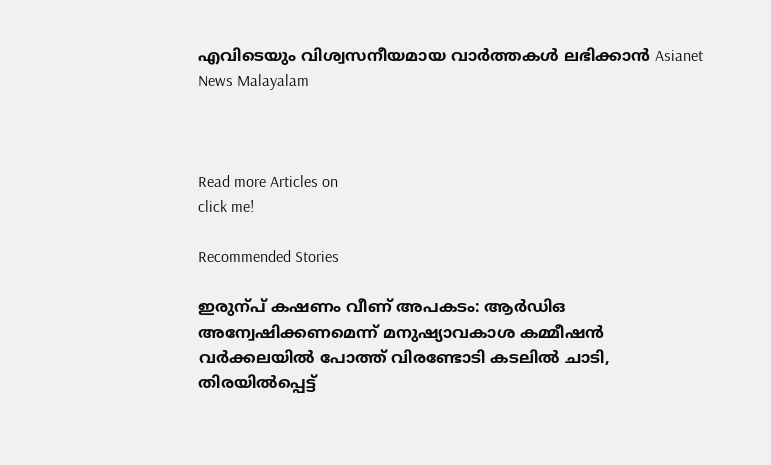എവിടെയും വിശ്വസനീയമായ വാർത്തകൾ ലഭിക്കാൻ Asianet News Malayalam



Read more Articles on
click me!

Recommended Stories

ഇരുന്പ് കഷണം വീണ് അപകടം: ആർഡിഒ അന്വേഷിക്കണമെന്ന് മനുഷ്യാവകാശ കമ്മീഷൻ
വർക്കലയിൽ പോത്ത് വിരണ്ടോടി കടലിൽ ചാടി, തിരയിൽപ്പെട്ട്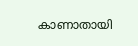കാണാതായി